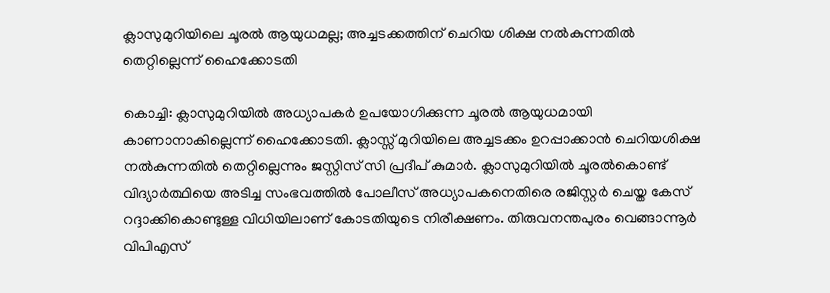ക്ലാസുമുറിയിലെ ചൂരൽ ആയുധമല്ല; അച്ചടക്കത്തിന് ചെറിയ ശിക്ഷ നൽകുന്നതിൽ തെറ്റില്ലെന്ന് ഹൈക്കോടതി

കൊച്ചി: ക്ലാസുമുറിയിൽ അധ്യാപകർ ഉപയോഗിക്കുന്ന ചൂരൽ ആയുധമായി കാണാനാകില്ലെന്ന് ഹൈക്കോടതി. ക്ലാസ്സ്‌ മുറിയിലെ അച്ചടക്കം ഉറപ്പാക്കാൻ ചെറിയശിക്ഷ നൽകുന്നതിൽ തെറ്റില്ലെന്നും ജസ്റ്റിസ് സി പ്രദീപ് കുമാർ. ക്ലാസുമുറിയിൽ ചൂരൽകൊണ്ട് വിദ്യാർത്ഥിയെ അടിച്ച സംഭവത്തിൽ പോലീസ് അധ്യാപകനെതിരെ രജിസ്റ്റർ ചെയ്ത കേസ് റദ്ദാക്കികൊണ്ടുള്ള വിധിയിലാണ് കോടതിയുടെ നിരീക്ഷണം. തിരുവനന്തപുരം വെങ്ങാന്നൂർ വിപിഎസ്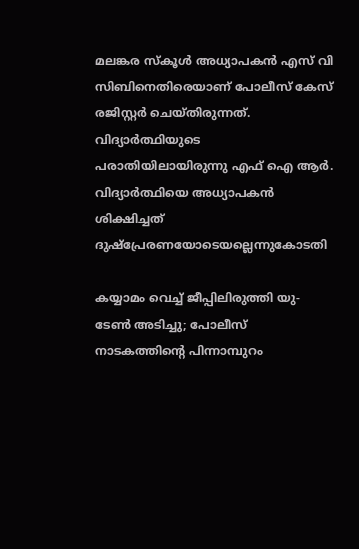മലങ്കര സ്കൂൾ അധ്യാപകൻ എസ് വി സിബിനെതിരെയാണ് പോലീസ് കേസ് രജിസ്റ്റർ ചെയ്തിരുന്നത്. വിദ്യാർത്ഥിയുടെ പരാതിയിലായിരുന്നു എഫ് ഐ ആർ. വിദ്യാർത്ഥിയെ അധ്യാപകൻ ശിക്ഷിച്ചത്  ദുഷ്‌പ്രേരണയോടെയല്ലെന്നുകോടതി

കയ്യാമം വെച്ച് ജീപ്പിലിരുത്തി യു-ടേൺ അടിച്ചു; പോലീസ് നാടകത്തിന്റെ പിന്നാമ്പുറം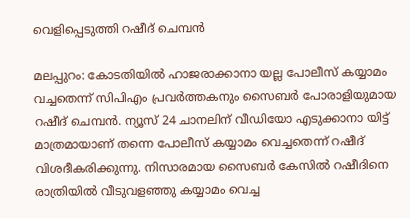വെളിപ്പെടുത്തി റഷീദ് ചെമ്പൻ

മലപ്പുറം: കോടതിയിൽ ഹാജരാക്കാനാ യല്ല പോലീസ് കയ്യാമം വച്ചതെന്ന് സിപിഎം പ്രവർത്തകനും സൈബർ പോരാളിയുമായ റഷീദ് ചെമ്പൻ. ന്യൂസ് 24 ചാനലിന് വീഡിയോ എടുക്കാനാ യിട്ട് മാത്രമായാണ് തന്നെ പോലീസ് കയ്യാമം വെച്ചതെന്ന് റഷീദ് വിശദീകരിക്കുന്നു. നിസാരമായ സൈബർ കേസിൽ റഷീദിനെ രാത്രിയിൽ വീടുവളഞ്ഞു കയ്യാമം വെച്ച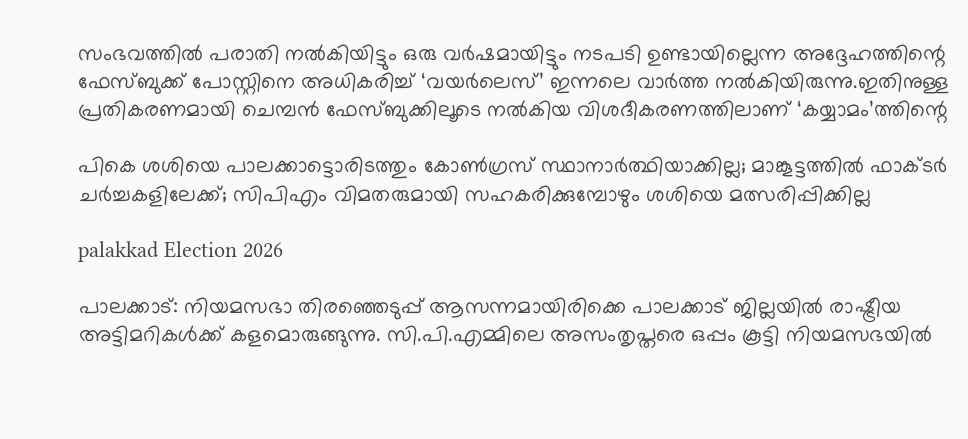സംഭവത്തിൽ പരാതി നൽകിയിട്ടും ഒരു വർഷമായിട്ടും നടപടി ഉണ്ടായില്ലെന്ന അദ്ദേഹത്തിന്റെ ഫേസ്ബുക്ക് പോസ്റ്റിനെ അധികരിച്ച് ‘വയർലെസ്’ ഇന്നലെ വാർത്ത നൽകിയിരുന്നു.ഇതിനുള്ള പ്രതികരണമായി ചെമ്പൻ ഫേസ്ബുക്കിലൂടെ നൽകിയ വിശദീകരണത്തിലാണ് ‘കയ്യാമം’ത്തിന്റെ

പികെ ശശിയെ പാലക്കാട്ടൊരിടത്തും കോണ്‍ഗ്രസ് സ്ഥാനാര്‍ത്ഥിയാക്കില്ല; മാങ്കൂട്ടത്തില്‍ ഫാക്ടര്‍ ചര്‍ച്ചകളിലേക്ക്; സിപിഎം വിമതരുമായി സഹകരിക്കുമ്പോഴും ശശിയെ മത്സരിപ്പിക്കില്ല

palakkad Election 2026

പാലക്കാട്: നിയമസഭാ തിരഞ്ഞെടുപ്പ് ആസന്നമായിരിക്കെ പാലക്കാട് ജില്ലയില്‍ രാഷ്ട്രീയ അട്ടിമറികള്‍ക്ക് കളമൊരുങ്ങുന്നു. സി.പി.എമ്മിലെ അസംതൃപ്തരെ ഒപ്പം കൂട്ടി നിയമസഭയില്‍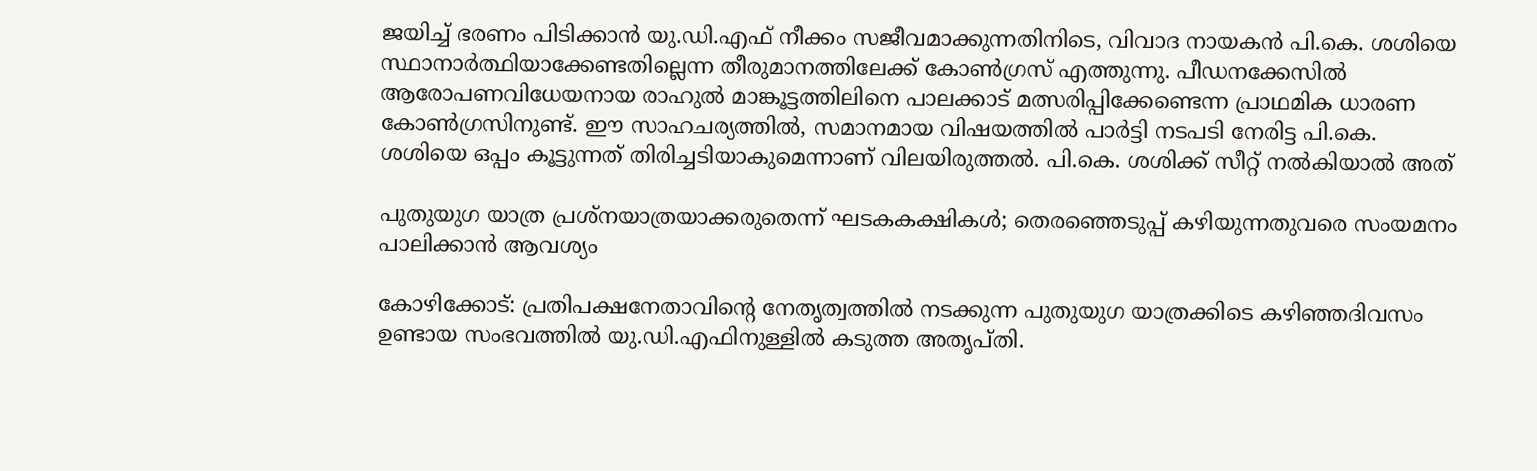ജയിച്ച് ഭരണം പിടിക്കാന്‍ യു.ഡി.എഫ് നീക്കം സജീവമാക്കുന്നതിനിടെ, വിവാദ നായകന്‍ പി.കെ. ശശിയെ സ്ഥാനാര്‍ത്ഥിയാക്കേണ്ടതില്ലെന്ന തീരുമാനത്തിലേക്ക് കോണ്‍ഗ്രസ് എത്തുന്നു. പീഡനക്കേസില്‍ ആരോപണവിധേയനായ രാഹുല്‍ മാങ്കൂട്ടത്തിലിനെ പാലക്കാട് മത്സരിപ്പിക്കേണ്ടെന്ന പ്രാഥമിക ധാരണ കോണ്‍ഗ്രസിനുണ്ട്. ഈ സാഹചര്യത്തില്‍, സമാനമായ വിഷയത്തില്‍ പാര്‍ട്ടി നടപടി നേരിട്ട പി.കെ. ശശിയെ ഒപ്പം കൂട്ടുന്നത് തിരിച്ചടിയാകുമെന്നാണ് വിലയിരുത്തല്‍. പി.കെ. ശശിക്ക് സീറ്റ് നല്‍കിയാല്‍ അത്

പുതുയുഗ യാത്ര പ്രശ്‌നയാത്രയാക്കരുതെന്ന് ഘടകകക്ഷികള്‍; തെരഞ്ഞെടുപ്പ് കഴിയുന്നതുവരെ സംയമനം പാലിക്കാന്‍ ആവശ്യം

കോഴിക്കോട്: പ്രതിപക്ഷനേതാവിന്റെ നേതൃത്വത്തില്‍ നടക്കുന്ന പുതുയുഗ യാത്രക്കിടെ കഴിഞ്ഞദിവസം ഉണ്ടായ സംഭവത്തില്‍ യു.ഡി.എഫിനുള്ളില്‍ കടുത്ത അതൃപ്തി.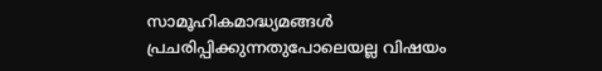സാമൂഹികമാദ്ധ്യമങ്ങള്‍ പ്രചരിപ്പിക്കുന്നതുപോലെയല്ല വിഷയം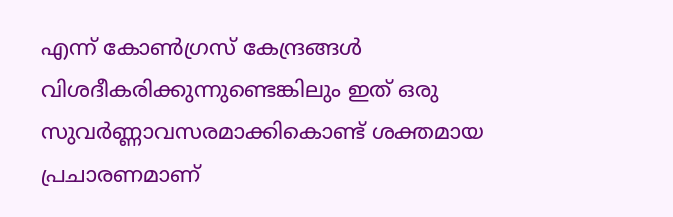എന്ന് കോണ്‍ഗ്രസ് കേന്ദ്രങ്ങള്‍ വിശദീകരിക്കുന്നുണ്ടെങ്കിലും ഇത് ഒരു സുവര്‍ണ്ണാവസരമാക്കികൊണ്ട് ശക്തമായ പ്രചാരണമാണ്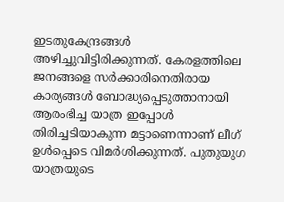ഇടതുകേന്ദ്രങ്ങള്‍ അഴിച്ചുവിട്ടിരിക്കുന്നത്. കേരളത്തിലെ ജനങ്ങളെ സര്‍ക്കാരിനെതിരായ കാര്യങ്ങള്‍ ബോദ്ധ്യപ്പെടുത്താനായി ആരംഭിച്ച യാത്ര ഇപ്പോള്‍ തിരിച്ചടിയാകുന്ന മട്ടാണെന്നാണ് ലീഗ് ഉള്‍പ്പെടെ വിമര്‍ശിക്കുന്നത്. പുതുയുഗ യാത്രയുടെ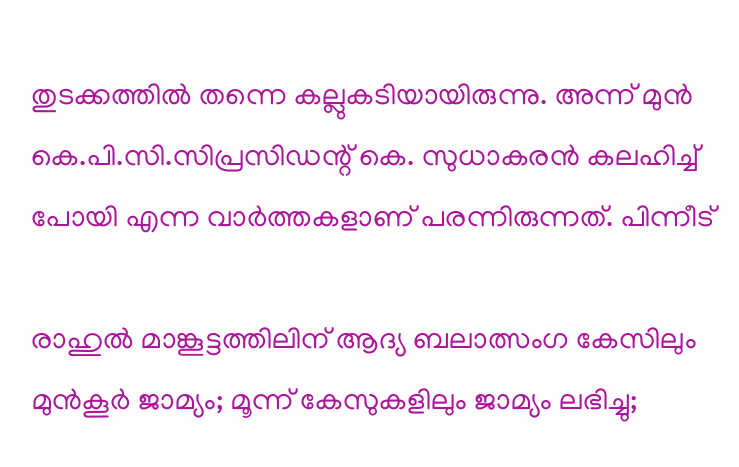തുടക്കത്തില്‍ തന്നെ കല്ലുകടിയായിരുന്നു. അന്ന് മുന്‍ കെ.പി.സി.സിപ്രസിഡന്റ് കെ. സുധാകരന്‍ കലഹിച്ച് പോയി എന്ന വാര്‍ത്തകളാണ് പരന്നിരുന്നത്. പിന്നീട്

രാഹുല്‍ മാങ്കൂട്ടത്തിലിന് ആദ്യ ബലാത്സംഗ കേസിലും മുന്‍കൂര്‍ ജാമ്യം; മൂന്ന് കേസുകളിലും ജാമ്യം ലഭിച്ചു;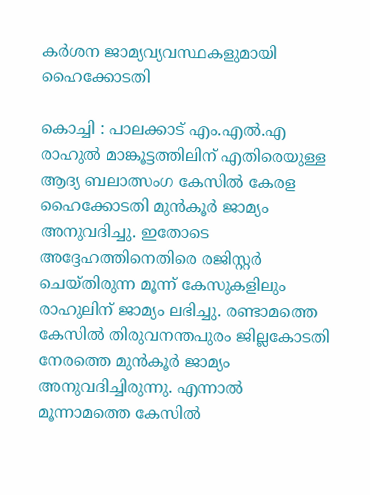കര്‍ശന ജാമ്യവ്യവസ്ഥകളുമായി ഹൈക്കോടതി

കൊച്ചി : പാലക്കാട് എം.എല്‍.എ രാഹുല്‍ മാങ്കൂട്ടത്തിലിന് എതിരെയുള്ള ആദ്യ ബലാത്സംഗ കേസില്‍ കേരള ഹൈക്കോടതി മുന്‍കൂര്‍ ജാമ്യം അനുവദിച്ചു. ഇതോടെ അദ്ദേഹത്തിനെതിരെ രജിസ്റ്റര്‍ ചെയ്തിരുന്ന മൂന്ന് കേസുകളിലും രാഹുലിന് ജാമ്യം ലഭിച്ചു. രണ്ടാമത്തെ കേസിൽ തിരുവനന്തപുരം ജില്ലകോടതി നേരത്തെ മുൻ‌കൂർ ജാമ്യം അനുവദിച്ചിരുന്നു. എന്നാൽ മൂന്നാമത്തെ കേസിൽ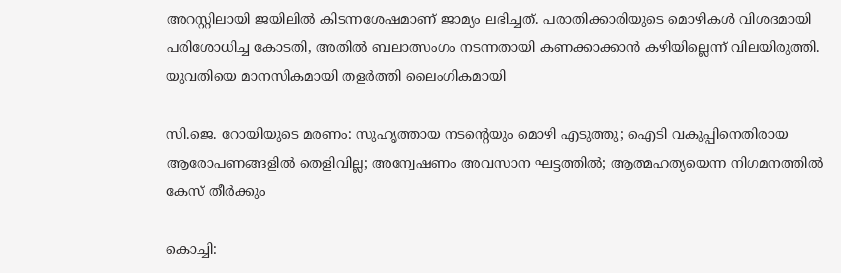അറസ്റ്റിലായി ജയിലിൽ കിടന്നശേഷമാണ് ജാമ്യം ലഭിച്ചത്. പരാതിക്കാരിയുടെ മൊഴികള്‍ വിശദമായി പരിശോധിച്ച കോടതി, അതില്‍ ബലാത്സംഗം നടന്നതായി കണക്കാക്കാന്‍ കഴിയില്ലെന്ന് വിലയിരുത്തി. യുവതിയെ മാനസികമായി തളര്‍ത്തി ലൈംഗികമായി

സി.ജെ. റോയിയുടെ മരണം: സുഹൃത്തായ നടന്റെയും മൊഴി എടുത്തു; ഐടി വകുപ്പിനെതിരായ ആരോപണങ്ങളില്‍ തെളിവില്ല; അന്വേഷണം അവസാന ഘട്ടത്തില്‍; ആത്മഹത്യയെന്ന നിഗമനത്തില്‍ കേസ് തീര്‍ക്കും

കൊച്ചി: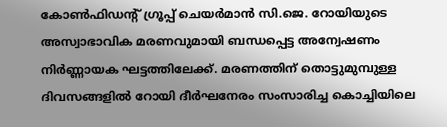കോണ്‍ഫിഡന്റ് ഗ്രൂപ്പ് ചെയര്‍മാന്‍ സി.ജെ. റോയിയുടെ അസ്വാഭാവിക മരണവുമായി ബന്ധപ്പെട്ട അന്വേഷണം നിര്‍ണ്ണായക ഘട്ടത്തിലേക്ക്. മരണത്തിന് തൊട്ടുമുമ്പുള്ള ദിവസങ്ങളില്‍ റോയി ദീര്‍ഘനേരം സംസാരിച്ച കൊച്ചിയിലെ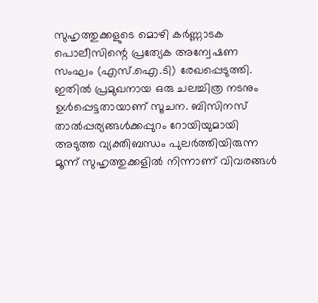സുഹൃത്തുക്കളുടെ മൊഴി കര്‍ണ്ണാടക പൊലീസിന്റെ പ്രത്യേക അന്വേഷണ സംഘം (എസ്.ഐ.ടി) രേഖപ്പെടുത്തി. ഇതില്‍ പ്രമുഖനായ ഒരു ചലച്ചിത്ര നടനും ഉള്‍പ്പെട്ടതായാണ് സൂചന. ബിസിനസ് താല്‍പ്പര്യങ്ങള്‍ക്കപ്പുറം റോയിയുമായി അടുത്ത വ്യക്തിബന്ധം പുലര്‍ത്തിയിരുന്ന മൂന്ന് സുഹൃത്തുക്കളില്‍ നിന്നാണ് വിവരങ്ങള്‍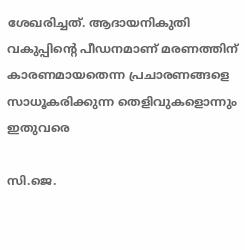ശേഖരിച്ചത്. ആദായനികുതി വകുപ്പിന്റെ പീഡനമാണ് മരണത്തിന് കാരണമായതെന്ന പ്രചാരണങ്ങളെ സാധൂകരിക്കുന്ന തെളിവുകളൊന്നും ഇതുവരെ

സി.ജെ.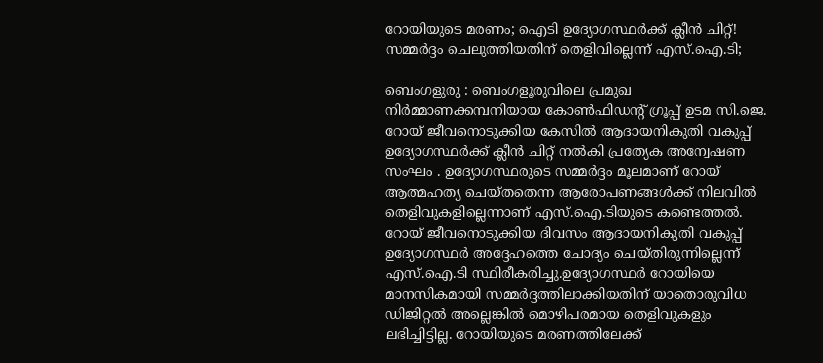റോയിയുടെ മരണം; ഐടി ഉദ്യോഗസ്ഥര്‍ക്ക് ക്ലീന്‍ ചിറ്റ്! സമ്മര്‍ദ്ദം ചെലുത്തിയതിന് തെളിവില്ലെന്ന് എസ്.ഐ.ടി;

ബെംഗളുരു : ബെംഗളൂരുവിലെ പ്രമുഖ നിര്‍മ്മാണക്കമ്പനിയായ കോണ്‍ഫിഡന്റ് ഗ്രൂപ്പ് ഉടമ സി.ജെ. റോയ് ജീവനൊടുക്കിയ കേസില്‍ ആദായനികുതി വകുപ്പ് ഉദ്യോഗസ്ഥര്‍ക്ക് ക്ലീന്‍ ചിറ്റ് നല്‍കി പ്രത്യേക അന്വേഷണ സംഘം . ഉദ്യോഗസ്ഥരുടെ സമ്മര്‍ദ്ദം മൂലമാണ് റോയ് ആത്മഹത്യ ചെയ്തതെന്ന ആരോപണങ്ങള്‍ക്ക് നിലവില്‍ തെളിവുകളില്ലെന്നാണ് എസ്.ഐ.ടിയുടെ കണ്ടെത്തല്‍. റോയ് ജീവനൊടുക്കിയ ദിവസം ആദായനികുതി വകുപ്പ് ഉദ്യോഗസ്ഥര്‍ അദ്ദേഹത്തെ ചോദ്യം ചെയ്തിരുന്നില്ലെന്ന് എസ്.ഐ.ടി സ്ഥിരീകരിച്ചു.ഉദ്യോഗസ്ഥര്‍ റോയിയെ മാനസികമായി സമ്മര്‍ദ്ദത്തിലാക്കിയതിന് യാതൊരുവിധ ഡിജിറ്റല്‍ അല്ലെങ്കില്‍ മൊഴിപരമായ തെളിവുകളും ലഭിച്ചിട്ടില്ല. റോയിയുടെ മരണത്തിലേക്ക്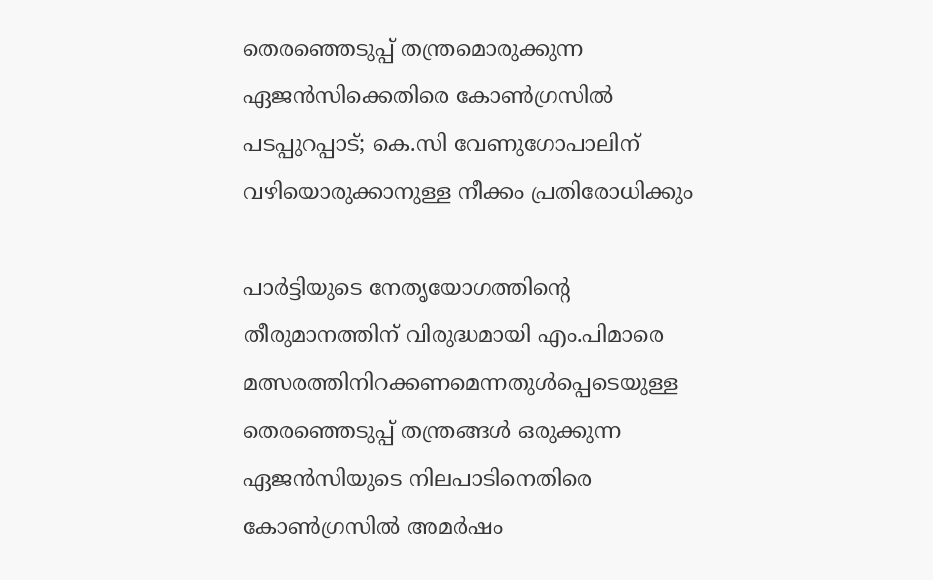തെരഞ്ഞെടുപ്പ് തന്ത്രമൊരുക്കുന്ന ഏജന്‍സിക്കെതിരെ കോണ്‍ഗ്രസില്‍ പടപ്പുറപ്പാട്; കെ.സി വേണുഗോപാലിന് വഴിയൊരുക്കാനുള്ള നീക്കം പ്രതിരോധിക്കും

പാര്‍ട്ടിയുടെ നേതൃയോഗത്തിന്റെ തീരുമാനത്തിന് വിരുദ്ധമായി എം.പിമാരെ മത്സരത്തിനിറക്കണമെന്നതുള്‍പ്പെടെയുള്ള തെരഞ്ഞെടുപ്പ് തന്ത്രങ്ങള്‍ ഒരുക്കുന്ന ഏജന്‍സിയുടെ നിലപാടിനെതിരെ കോണ്‍ഗ്രസില്‍ അമര്‍ഷം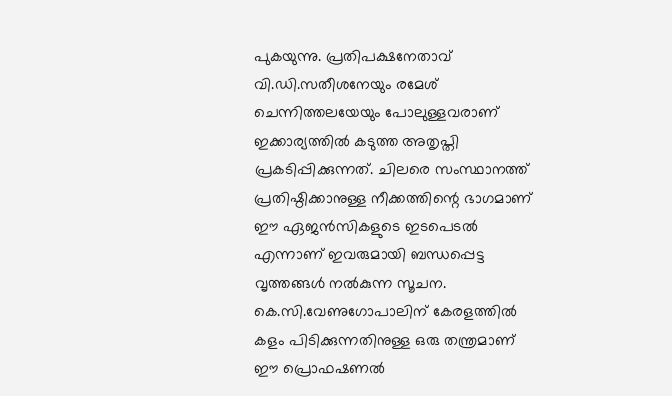പുകയുന്നു. പ്രതിപക്ഷനേതാവ് വി.ഡി.സതീശനേയും രമേശ് ചെന്നിത്തലയേയും പോലുള്ളവരാണ് ഇക്കാര്യത്തില്‍ കടുത്ത അതൃപ്തി പ്രകടിപ്പിക്കുന്നത്. ചിലരെ സംസ്ഥാനത്ത് പ്രതിഷ്ഠിക്കാനുള്ള നീക്കത്തിന്റെ ഭാഗമാണ് ഈ ഏജന്‍സികളുടെ ഇടപെടല്‍ എന്നാണ് ഇവരുമായി ബന്ധപ്പെട്ട വൃത്തങ്ങള്‍ നല്‍കുന്ന സൂചന. കെ.സി.വേണുഗോപാലിന് കേരളത്തില്‍ കളം പിടിക്കുന്നതിനുള്ള ഒരു തന്ത്രമാണ് ഈ പ്രൊഫഷണല്‍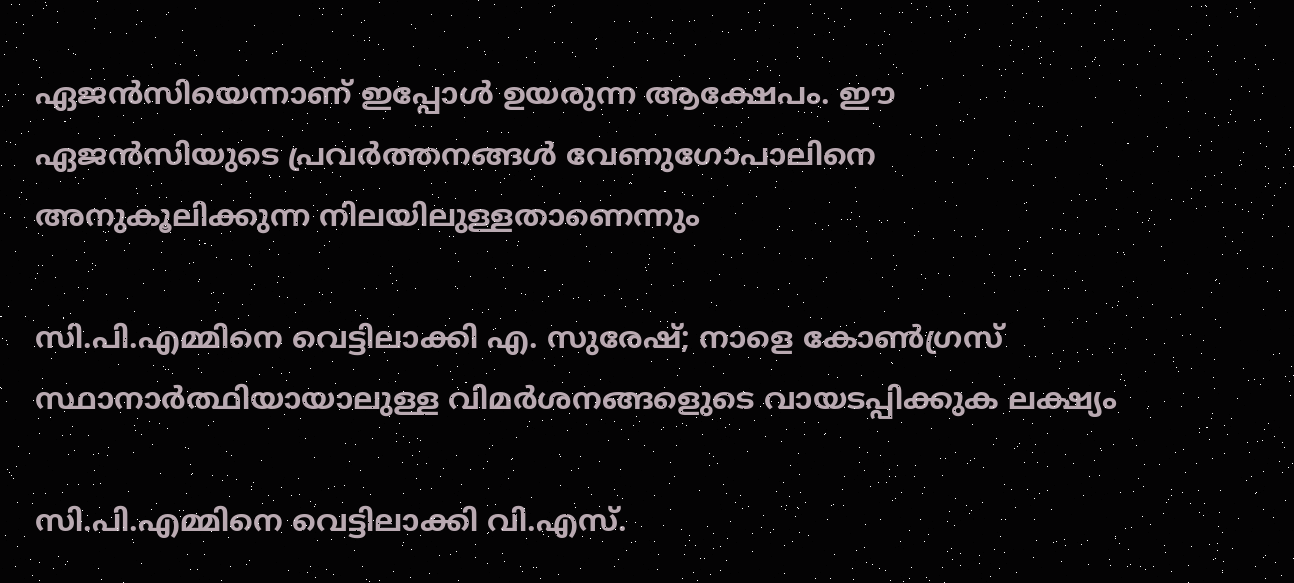ഏജന്‍സിയെന്നാണ് ഇപ്പോള്‍ ഉയരുന്ന ആക്ഷേപം. ഈ ഏജന്‍സിയുടെ പ്രവര്‍ത്തനങ്ങള്‍ വേണുഗോപാലിനെ അനുകൂലിക്കുന്ന നിലയിലുള്ളതാണെന്നും

സി.പി.എമ്മിനെ വെട്ടിലാക്കി എ. സുരേഷ്; നാളെ കോണ്‍ഗ്രസ് സ്ഥാനാര്‍ത്ഥിയായാലുള്ള വിമര്‍ശനങ്ങളെുടെ വായടപ്പിക്കുക ലക്ഷ്യം

സി.പി.എമ്മിനെ വെട്ടിലാക്കി വി.എസ്.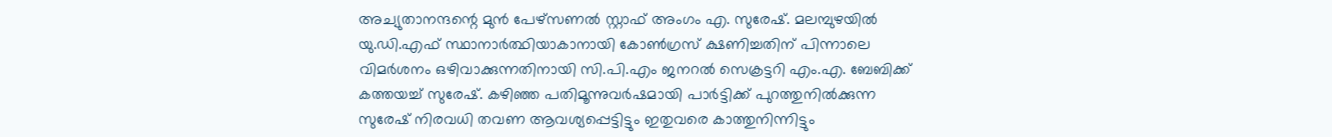അച്യുതാനന്ദന്റെ മുന്‍ പേഴ്‌സണല്‍ സ്റ്റാഫ് അംഗം എ. സുരേഷ്. മലമ്പുഴയില്‍ യു.ഡി.എഫ് സ്ഥാനാര്‍ത്ഥിയാകാനായി കോണ്‍ഗ്രസ് ക്ഷണിച്ചതിന് പിന്നാലെ വിമര്‍ശനം ഒഴിവാക്കുന്നതിനായി സി.പി.എം ജനറല്‍ സെക്രട്ടറി എം.എ. ബേബിക്ക് കത്തയച്ച് സുരേഷ്. കഴിഞ്ഞ പതിമൂന്നുവര്‍ഷമായി പാര്‍ട്ടിക്ക് പുറത്തുനില്‍ക്കുന്ന സുരേഷ് നിരവധി തവണ ആവശ്യപ്പെട്ടിട്ടും ഇതുവരെ കാത്തുനിന്നിട്ടും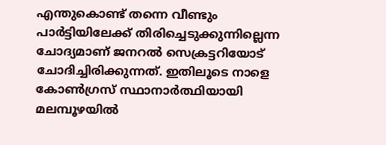എന്തുകൊണ്ട് തന്നെ വീണ്ടും പാര്‍ട്ടിയിലേക്ക് തിരിച്ചെടുക്കുന്നില്ലെന്ന ചോദ്യമാണ് ജനറല്‍ സെക്രട്ടറിയോട് ചോദിച്ചിരിക്കുന്നത്. ഇതിലൂടെ നാളെ കോണ്‍ഗ്രസ് സ്ഥാനാര്‍ത്ഥിയായി മലമ്പൂഴയില്‍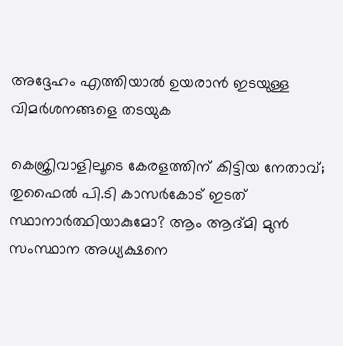അദ്ദേഹം എത്തിയാല്‍ ഉയരാന്‍ ഇടയുള്ള വിമര്‍ശനങ്ങളെ തടയുക

കെജ്രിവാളിലൂടെ കേരളത്തിന് കിട്ടിയ നേതാവ്; തുഫൈല്‍ പി.ടി കാസര്‍കോട് ഇടത് സ്ഥാനാര്‍ത്ഥിയാകുമോ? ആം ആദ്മി മുന്‍ സംസ്ഥാന അധ്യക്ഷനെ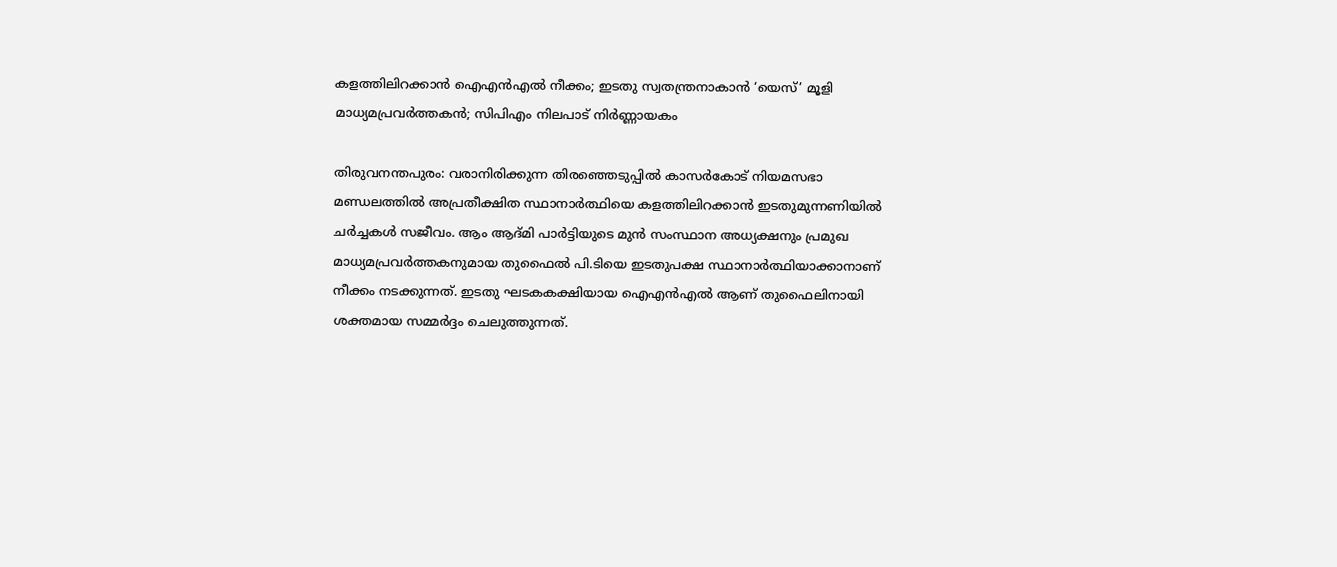കളത്തിലിറക്കാന്‍ ഐഎന്‍എല്‍ നീക്കം; ഇടതു സ്വതന്ത്രനാകാന്‍ ‘യെസ്’ മൂളി മാധ്യമപ്രവര്‍ത്തകന്‍; സിപിഎം നിലപാട് നിര്‍ണ്ണായകം

തിരുവനന്തപുരം: വരാനിരിക്കുന്ന തിരഞ്ഞെടുപ്പില്‍ കാസര്‍കോട് നിയമസഭാ മണ്ഡലത്തില്‍ അപ്രതീക്ഷിത സ്ഥാനാര്‍ത്ഥിയെ കളത്തിലിറക്കാന്‍ ഇടതുമുന്നണിയില്‍ ചര്‍ച്ചകള്‍ സജീവം. ആം ആദ്മി പാര്‍ട്ടിയുടെ മുന്‍ സംസ്ഥാന അധ്യക്ഷനും പ്രമുഖ മാധ്യമപ്രവര്‍ത്തകനുമായ തുഫൈല്‍ പി.ടിയെ ഇടതുപക്ഷ സ്ഥാനാര്‍ത്ഥിയാക്കാനാണ് നീക്കം നടക്കുന്നത്. ഇടതു ഘടകകക്ഷിയായ ഐഎന്‍എല്‍ ആണ് തുഫൈലിനായി ശക്തമായ സമ്മര്‍ദ്ദം ചെലുത്തുന്നത്.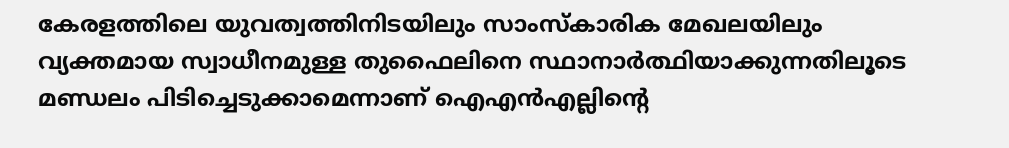കേരളത്തിലെ യുവത്വത്തിനിടയിലും സാംസ്‌കാരിക മേഖലയിലും വ്യക്തമായ സ്വാധീനമുള്ള തുഫൈലിനെ സ്ഥാനാര്‍ത്ഥിയാക്കുന്നതിലൂടെ മണ്ഡലം പിടിച്ചെടുക്കാമെന്നാണ് ഐഎന്‍എല്ലിന്റെ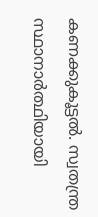കണക്കുകൂട്ടല്‍. സ്വതന്ത്ര സ്ഥാനാര്‍ത്ഥിയായി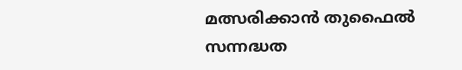മത്സരിക്കാന്‍ തുഫൈല്‍ സന്നദ്ധത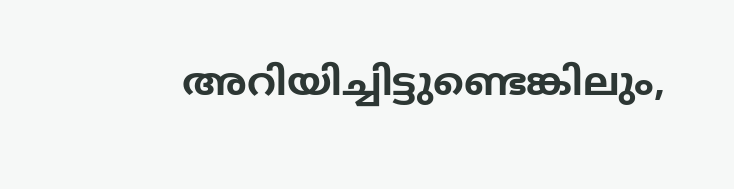അറിയിച്ചിട്ടുണ്ടെങ്കിലും,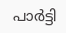പാര്‍ട്ടി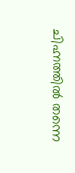ചിഹ്നത്തില്‍ തന്നെ